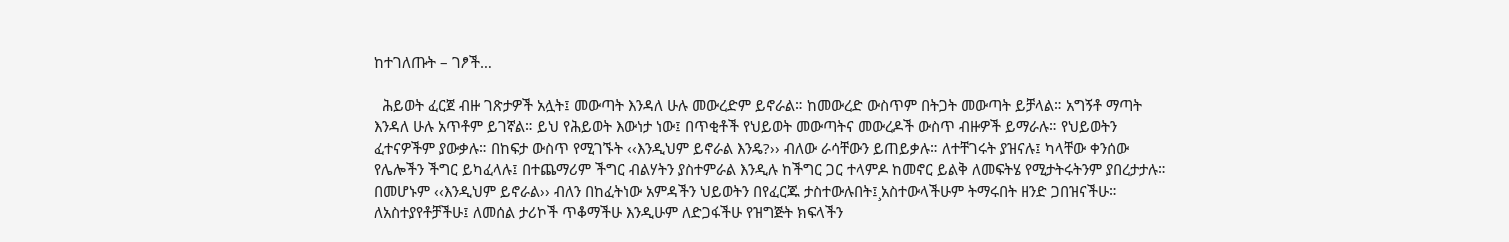ከተገለጡት – ገፆች…

  ሕይወት ፈርጀ ብዙ ገጽታዎች አሏት፤ መውጣት እንዳለ ሁሉ መውረድም ይኖራል። ከመውረድ ውስጥም በትጋት መውጣት ይቻላል። አግኝቶ ማጣት እንዳለ ሁሉ አጥቶም ይገኛል። ይህ የሕይወት እውነታ ነው፤ በጥቂቶች የህይወት መውጣትና መውረዶች ውስጥ ብዙዎች ይማራሉ። የህይወትን ፈተናዎችም ያውቃሉ። በከፍታ ውስጥ የሚገኙት ‹‹እንዲህም ይኖራል እንዴ?›› ብለው ራሳቸውን ይጠይቃሉ። ለተቸገሩት ያዝናሉ፤ ካላቸው ቀንሰው የሌሎችን ችግር ይካፈላሉ፤ በተጨማሪም ችግር ብልሃትን ያስተምራል እንዲሉ ከችግር ጋር ተላምዶ ከመኖር ይልቅ ለመፍትሄ የሚታትሩትንም ያበረታታሉ። በመሆኑም ‹‹እንዲህም ይኖራል›› ብለን በከፈትነው አምዳችን ህይወትን በየፈርጁ ታስተውሉበት፤¸አስተውላችሁም ትማሩበት ዘንድ ጋበዝናችሁ። ለአስተያየቶቻችሁ፤ ለመሰል ታሪኮች ጥቆማችሁ እንዲሁም ለድጋፋችሁ የዝግጅት ክፍላችን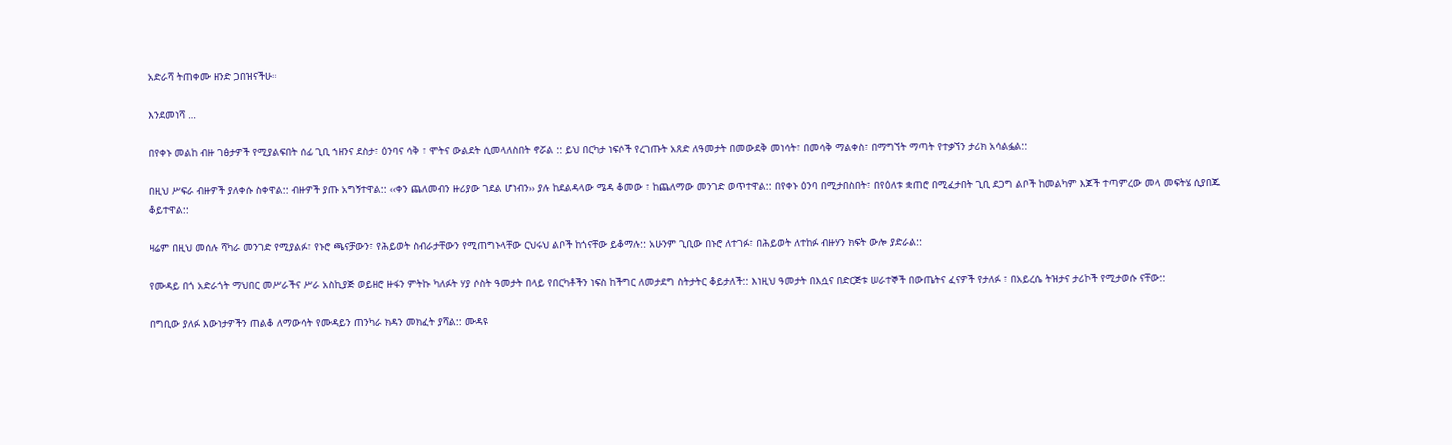አድራሻ ትጠቀሙ ዘንድ ጋበዝናችሁ።

እንደመነሻ …

በየቀኑ መልከ ብዙ ገፅታዎች የሚያልፍበት ሰፊ ጊቢ ኀዘንና ደስታ፣ ዕንባና ሳቅ ፣ ሞትና ውልደት ሲመላለስበት ኖሯል :: ይህ በርካታ ነፍሶች የረገጡት አጸድ ለዓመታት በመውደቅ መነሳት፣ በመሳቅ ማልቀስ፣ በማግኘት ማጣት የተቃኘን ታሪክ አሳልፏል::

በዚህ ሥፍራ ብዙዎች ያለቀሱ ስቀዋል:: ብዙዎች ያጡ አግኝተዋል:: ‹‹ቀን ጨለመብን ዙሪያው ገደል ሆነብን›› ያሉ ከደልዳላው ሜዳ ቆመው ፣ ከጨለማው መንገድ ወጥተዋል:: በየቀኑ ዕንባ በሚታበስበት፣ በየዕለቱ ቋጠሮ በሚፈታበት ጊቢ ደጋግ ልቦች ከመልካም እጆች ተጣምረው መላ መፍትሄ ሲያበጁ ቆይተዋል::

ዛሬም በዚህ መሰሉ ሻካራ መንገድ የሚያልፉ፣ የኑሮ ጫናቻውን፣ የሕይወት ስብራታቸውን የሚጠግኑላቸው ርህሩህ ልቦች ከጎናቸው ይቆማሉ:: አሁንም ጊቢው በኑሮ ለተገፉ፣ በሕይወት ለተከፉ ብዙሃን ክፍት ውሎ ያድራል::

የሙዳይ በጎ አድራጎት ማህበር መሥራችና ሥራ አስኪያጅ ወይዘሮ ዙፋን ምትኩ ካለፉት ሃያ ሶስት ዓመታት በላይ የበርካቶችን ነፍስ ከችግር ለመታደግ ስትታትር ቆይታለች:: እነዚህ ዓመታት በእሷና በድርጅቱ ሠራተኞች በውጤትና ፈናዎች የታለፉ ፣ በአይረሴ ትዝታና ታሪኮች የሚታወሱ ናቸው::

በግቢው ያለፉ እውነታዎችን ጠልቆ ለማውሳት የሙዳይን ጠንካራ ክዳን መክፈት ያሻል:: ሙዳዩ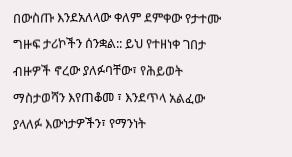በውስጡ እንደአለላው ቀለም ደምቀው የታተሙ ግዙፍ ታሪኮችን ሰንቋል:: ይህ የተዘነቀ ገበታ ብዙዎች ኖረው ያለፉባቸው፣ የሕይወት ማስታወሻን እየጠቆመ ፣ እንደጥላ አልፈው ያላለፉ እውነታዎችን፣ የማንነት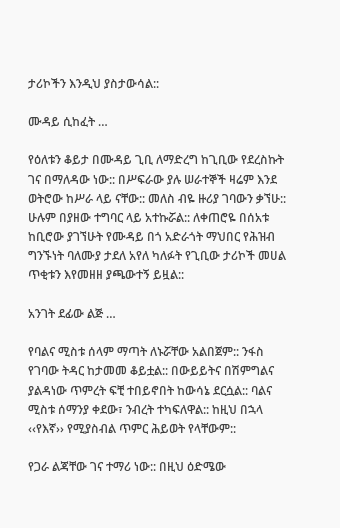ታሪኮችን እንዲህ ያስታውሳል::

ሙዳይ ሲከፈት …

የዕለቱን ቆይታ በሙዳይ ጊቢ ለማድረግ ከጊቢው የደረስኩት ገና በማለዳው ነው:: በሥፍራው ያሉ ሠራተኞች ዛሬም እንደ ወትሮው ከሥራ ላይ ናቸው:: መለስ ብዬ ዙሪያ ገባውን ቃኘሁ:: ሁሉም በያዘው ተግባር ላይ አተኩሯል:: ለቀጠሮዬ በሰአቱ ከቢሮው ያገኘሁት የሙዳይ በጎ አድራጎት ማህበር የሕዝብ ግንኙነት ባለሙያ ታደለ አየለ ካለፉት የጊቢው ታሪኮች መሀል ጥቂቱን እየመዘዘ ያጫውተኝ ይዟል::

አንገት ደፊው ልጅ …

የባልና ሚስቱ ሰላም ማጣት ለኑሯቸው አልበጀም:: ንፋስ የገባው ትዳር ከታመመ ቆይቷል:: በውይይትና በሽምግልና ያልዳነው ጥምረት ፍቺ ተበይኖበት ከውሳኔ ደርሷል:: ባልና ሚስቱ ሰማንያ ቀደው፣ ንብረት ተካፍለዋል:: ከዚህ በኋላ ‹‹የእኛ›› የሚያስብል ጥምር ሕይወት የላቸውም::

የጋራ ልጃቸው ገና ተማሪ ነው:: በዚህ ዕድሜው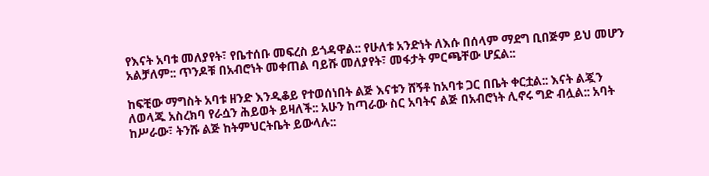የእናት አባቱ መለያየት፣ የቤተሰቡ መፍረስ ይጎዳዋል:: የሁለቱ አንድነት ለእሱ በሰላም ማደግ ቢበጅም ይህ መሆን አልቻለም:: ጥንዶቹ በአብሮነት መቀጠል ባይሹ መለያየት፣ መፋታት ምርጫቸው ሆኗል::

ከፍቺው ማግስት አባቱ ዘንድ እንዲቆይ የተወሰነበት ልጅ እናቱን ሸኝቶ ከአባቱ ጋር በቤት ቀርቷል:: እናት ልጇን ለወላጁ አስረክባ የራሷን ሕይወት ይዛለች:: አሁን ከጣራው ስር አባትና ልጅ በአብሮነት ሊኖሩ ግድ ብሏል:: አባት ከሥራው፣ ትንሹ ልጅ ከትምህርትቤት ይውላሉ::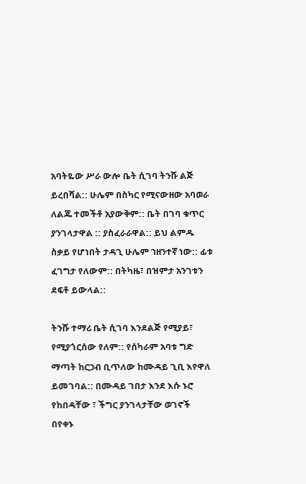አባትዬው ሥራ ውሎ ቤት ሲገባ ትንሹ ልጅ ይረበሻል:: ሁሌም በስካር የሚናውዘው አባወራ ለልጁ ተመችቶ አያውቅም:: ቤት በገባ ቁጥር ያንገላታዋል :: ያስፈራራዋል:: ይህ ልምዱ ስቃይ የሆነበት ታዳጊ ሁሌም ኀዘንተኛ ነው:: ፊቱ ፈገግታ የለውም:: በትካዜ፣ በዝምታ አንገቱን ደፍቶ ይውላል::

ትንሹ ተማሪ ቤት ሲገባ እንደልጅ የሚያይ፣ የሚያጎርሰው የለም:: የሰካራም አባቱ ግድ ማጣት ከርኃብ ቢጥለው ከሙዳይ ጊቢ እየዋለ ይመገባል:: በሙዳይ ገበታ እንደ እሱ ኑሮ የከበዳቸው ፣ ችግር ያንገላታቸው ወገኖች በየቀኑ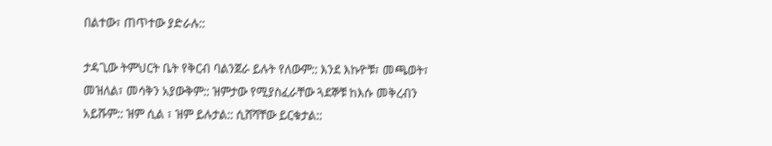በልተው፣ ጠጥተው ያድራሉ::

ታዳጊው ትምህርት ቤት የቅርብ ባልንጀራ ይሉት የለውም:: እንደ እኩዮቹ፣ መጫወት፣ መዝለል፣ መሳቅን አያውቅም:: ዝምታው የሚያስፈራቸው ጓደኞቹ ከእሱ መቅረብን አይሹም:: ዝም ሲል ፣ ዝም ይሉታል:: ሲሸሻቸው ይርቁታል::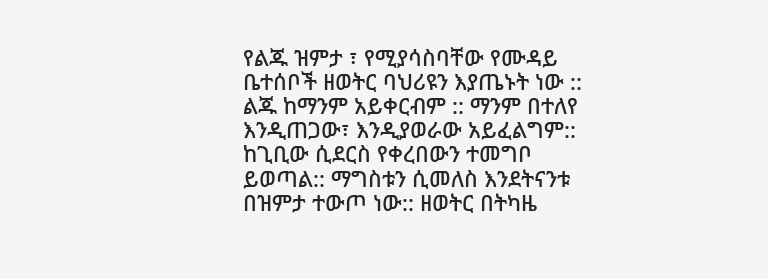የልጁ ዝምታ ፣ የሚያሳስባቸው የሙዳይ ቤተሰቦች ዘወትር ባህሪዩን እያጤኑት ነው :: ልጁ ከማንም አይቀርብም :: ማንም በተለየ እንዲጠጋው፣ እንዲያወራው አይፈልግም:: ከጊቢው ሲደርስ የቀረበውን ተመግቦ ይወጣል:: ማግስቱን ሲመለስ እንደትናንቱ በዝምታ ተውጦ ነው:: ዘወትር በትካዜ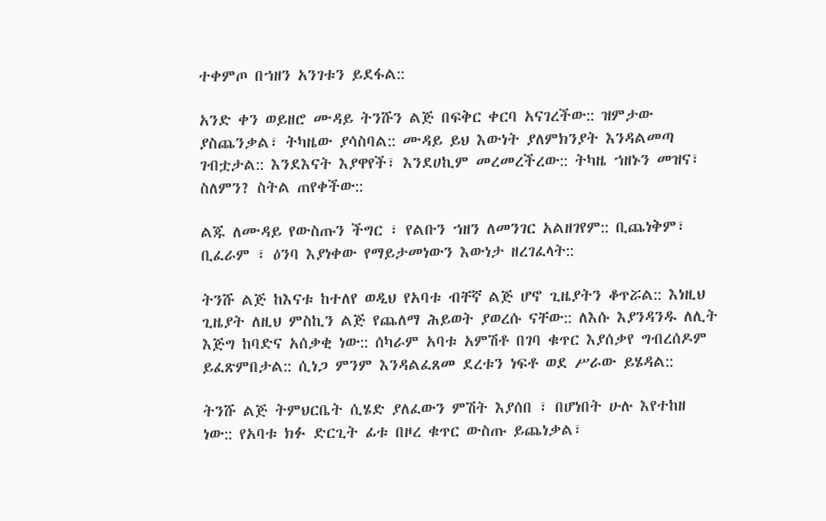ተቀምጦ በኀዘን አንገቱን ይደፋል::

አንድ ቀን ወይዘሮ ሙዳይ ትንሹን ልጅ በፍቅር ቀርባ አናገረችው:: ዝምታው ያስጨንቃል፣ ትካዜው ያሳስባል:: ሙዳይ ይህ እውነት ያለምክንያት እንዳልመጣ ገብቷታል:: እንደእናት እያዋየች፣ እንደሀኪም መረመረችረው:: ትካዜ ኀዘኑን መዝና፣ ስለምን? ስትል ጠየቀችው::

ልጁ ለሙዳይ የውስጡን ችግር ፣ የልቡን ኀዘን ለመንገር አልዘገየም:: ቢጨነቅም፣ ቢፈራም ፣ ዕንባ እያነቀው የማይታመነውን እውነታ ዘረገፈላት::

ትንሹ ልጅ ከእናቱ ከተለየ ወዲህ የአባቱ ብቸኛ ልጅ ሆኖ ጊዜያትን ቆጥሯል:: እነዚህ ጊዜያት ለዚህ ምስኪን ልጅ የጨለማ ሕይወት ያወረሱ ናቸው:: ለእሱ እያንዳንዱ ለሊት እጅግ ከባድና አሰቃቂ ነው:: ሰካራም አባቱ አምሽቶ በገባ ቁጥር እያሰቃየ ግብረሰዶም ይፈጽምበታል:: ሲነጋ ምንም እንዳልፈጸመ ደረቱን ነፍቶ ወደ ሥራው ይሄዳል::

ትንሹ ልጅ ትምህርቤት ሲሄድ ያለፈውን ምሽት እያሰበ ፣ በሆነበት ሁሉ እየተከዘ ነው:: የአባቱ ክፉ ድርጊት ፊቱ በዞረ ቁጥር ውስጡ ይጨነቃል፣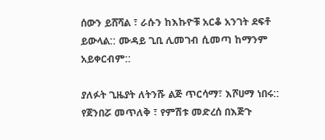ሰውን ይሸሻል ፣ ራሱን ከእኩዮቹ አርቆ አንገት ደፍቶ ይውላል:: ሙዳይ ጊቢ ሊመገብ ሲመጣ ከማንም አይቀርብም::

ያለፉት ጊዜያት ለትንሹ ልጅ ጥርሳማ፣ እሾሀማ ነበሩ:: የጀንበሯ መጥለቅ ፣ የምሽቱ መድረሰ በእጅጉ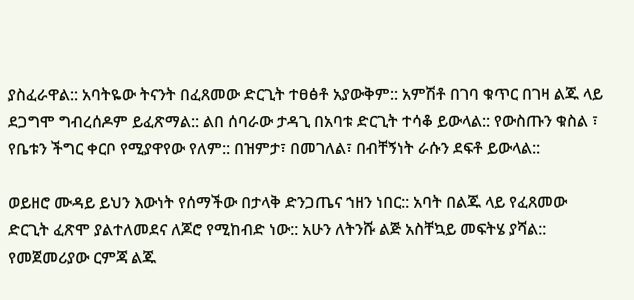ያስፈራዋል:: አባትዬው ትናንት በፈጸመው ድርጊት ተፀፅቶ አያውቅም:: አምሽቶ በገባ ቁጥር በገዛ ልጁ ላይ ደጋግሞ ግብረሰዶም ይፈጽማል:: ልበ ሰባራው ታዳጊ በአባቱ ድርጊት ተሳቆ ይውላል:: የውስጡን ቁስል ፣ የቤቱን ችግር ቀርቦ የሚያዋየው የለም:: በዝምታ፣ በመገለል፣ በብቸኝነት ራሱን ደፍቶ ይውላል::

ወይዘሮ ሙዳይ ይህን እውነት የሰማችው በታላቅ ድንጋጤና ኀዘን ነበር:: አባት በልጁ ላይ የፈጸመው ድርጊት ፈጽሞ ያልተለመደና ለጆሮ የሚከብድ ነው:: አሁን ለትንሹ ልጅ አስቸኳይ መፍትሄ ያሻል:: የመጀመሪያው ርምጃ ልጁ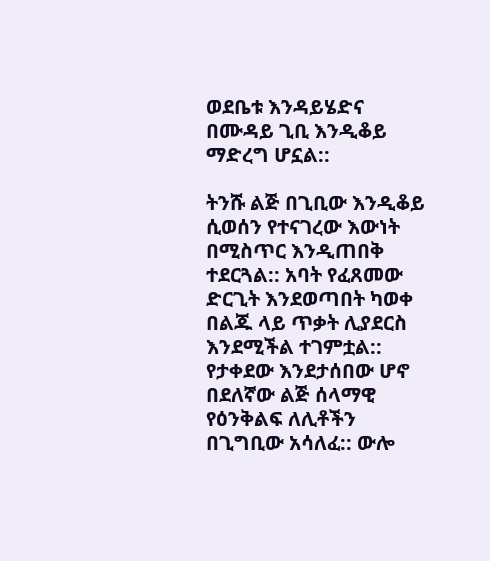ወደቤቱ እንዳይሄድና በሙዳይ ጊቢ እንዲቆይ ማድረግ ሆኗል::

ትንሹ ልጅ በጊቢው እንዲቆይ ሲወሰን የተናገረው እውነት በሚስጥር እንዲጠበቅ ተደርጓል:: አባት የፈጸመው ድርጊት እንደወጣበት ካወቀ በልጁ ላይ ጥቃት ሊያደርስ እንደሚችል ተገምቷል:: የታቀደው እንደታሰበው ሆኖ በደለኛው ልጅ ሰላማዊ የዕንቅልፍ ለሊቶችን በጊግቢው አሳለፈ:: ውሎ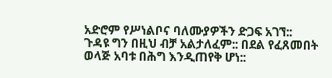አድሮም የሥነልቦና ባለሙያዎችን ድጋፍ አገኘ:: ጉዳዩ ግን በዚህ ብቻ አልታለፈም:: በደል የፈጸመበት ወላጅ አባቱ በሕግ እንዲጠየቅ ሆነ::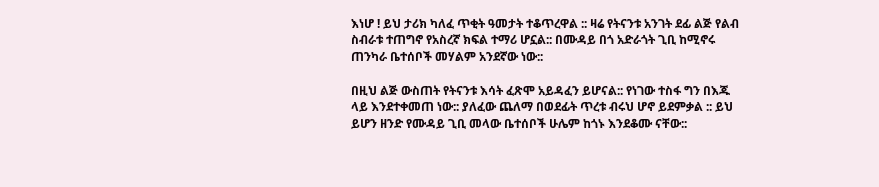እነሆ ! ይህ ታሪክ ካለፈ ጥቂት ዓመታት ተቆጥረዋል :: ዛሬ የትናንቱ አንገት ደፊ ልጅ የልብ ስብራቱ ተጠግኖ የአስረኛ ክፍል ተማሪ ሆኗል:: በሙዳይ በጎ አድራጎት ጊቢ ከሚኖሩ ጠንካራ ቤተሰቦች መሃልም አንደኛው ነው::

በዚህ ልጅ ውስጠት የትናንቱ እሳት ፈጽሞ አይዳፈን ይሆናል:: የነገው ተስፋ ግን በእጁ ላይ እንደተቀመጠ ነው:: ያለፈው ጨለማ በወደፊት ጥረቱ ብሩህ ሆኖ ይደምቃል :: ይህ ይሆን ዘንድ የሙዳይ ጊቢ መላው ቤተሰቦች ሁሌም ከጎኑ እንደቆሙ ናቸው::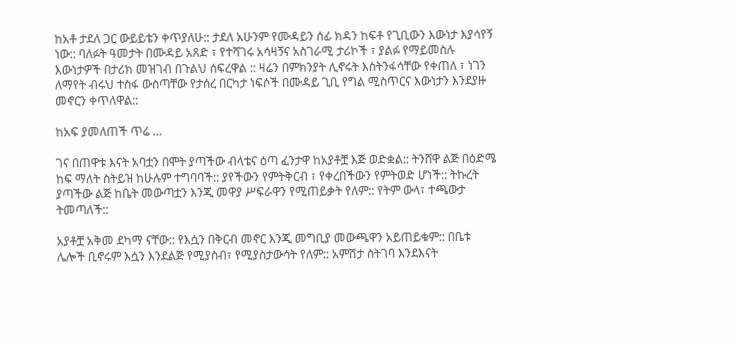ከአቶ ታደለ ጋር ውይይቴን ቀጥያለሁ:: ታደለ አሁንም የሙዳይን ሰፊ ክዳን ከፍቶ የጊቢውን እውነታ እያሳየኝ ነው:: ባለፉት ዓመታት በሙዳይ አጸድ ፣ የተሻገሩ አሳዛኝና አስገራሚ ታሪኮች ፣ ያልፉ የማይመስሉ እውነታዎች በታሪክ መዝገብ በጉልህ ሰፍረዋል :: ዛሬን በምክንያት ሊኖሩት እስትንፋሳቸው የቀጠለ ፣ ነገን ለማየት ብሩህ ተስፋ ውስጣቸው የታሰረ በርካታ ነፍሶች በሙዳይ ጊቢ የግል ሚስጥርና እውነታን እንደያዙ መኖርን ቀጥለዋል::

ከአፍ ያመለጠች ጥሬ …

ገና በጠዋቱ እናት አባቷን በሞት ያጣችው ብላቴና ዕጣ ፈንታዋ ከአያቶቿ እጅ ወድቋል:: ትንሸዋ ልጅ በዕድሜ ከፍ ማለት ስትይዝ ከሁሉም ተግባባች:: ያየችውን የምትቅርብ ፣ የቀረበችውን የምትወድ ሆነች:: ትኩረት ያጣችው ልጅ ከቤት መውጣቷን እንጂ መዋያ ሥፍራዋን የሚጠይቃት የለም:: የትም ውላ፣ ተጫውታ ትመጣለች::

አያቶቿ አቅመ ደካማ ናቸው:: የእሷን በቅርብ መኖር እንጂ መግቢያ መውጫዋን አይጠይቁም:: በቤቱ ሌሎች ቢኖሩም እሷን እንደልጅ የሚያስብ፣ የሚያስታውሳት የለም:: አምሽታ ስትገባ እንደእናት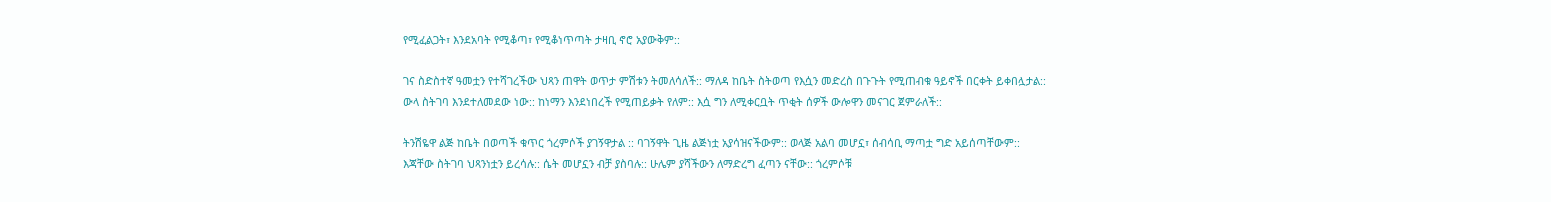የሚፈልጋት፣ እንደአባት የሚቆጣ፣ የሚቆነጥጣት ታዛቢ ኖሮ አያውቅም::

ገና ስድስተኛ ዓመቷን የተሻገረችው ህጻን ጠዋት ወጥታ ምሽቱን ትመለሳለች:: ማለዳ ከቤት ስትወጣ የእሷን መድረስ በጉጉት የሚጠብቁ ዓይኖች በርቀት ይቀበሏታል:: ውላ ስትገባ እንደተለመደው ነው:: ከነማን እንደነበረች የሚጠይቃት የለም:: እሷ ግን ለሚቀርቧት ጥቂት ሰዎች ውሎዋን መናገር ጀምራለች::

ትንሽዬዋ ልጅ ከቤት በወጣች ቁጥር ጎረምሶች ያገኝዋታል :: ባገኝዋት ጊዜ ልጅነቷ አያሳዝናችውም:: ወላጅ አልባ መሆኗ፣ ሰብሳቢ ማጣቷ ግድ አይሰጣቸውም:: እጃቸው ስትገባ ህጻንነቷን ይረሳሉ:: ሴት መሆኗን ብቻ ያስባሉ:: ሁሌም ያሻችውን ለማድረግ ፈጣን ናቸው:: ጎረምሶቹ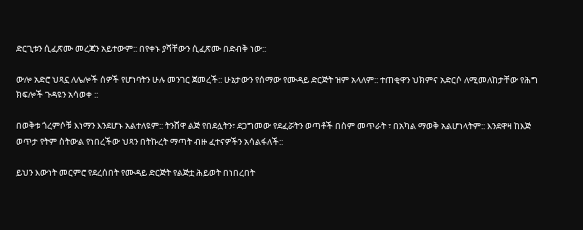ድርጊቱን ሲፈጽሙ መረጃን አይተውም:: በየቀኑ ያሻቸውን ሲፈጽሙ በድብቅ ነው::

ውሎ አድሮ ህጻኗ ለሌሎች ሰዎች የሆነባትን ሁሉ መንገር ጀመረች:: ሁኔታውን የሰማው የሙዳይ ድርጅት ዝም አላለም:: ተጠቂዋን ህክምና አድርሶ ለሚመለከታቸው የሕግ ክፍሎች ጉዳዩን አሳወቀ ::

በወቅቱ ጎረምሶቹ እነማን እንደሆኑ አልተለዩም:: ትንሸዋ ልጅ የበደሏትን፣ ደጋግመው የደፈሯትን ወጣቶች በስም መጥራት ፣ በአካል ማወቅ አልሆነላትም:: እንደዋዛ ከእጅ ወጥታ የትም ስትውል የነበረችው ህጻን በትኩረት ማጣት ብዙ ፈተናዎችን አሳልፋለች::

ይህን እውነት መርምሮ የደረሰበት የሙዳይ ድርጅት የልጅቷ ሕይወት በነበረበት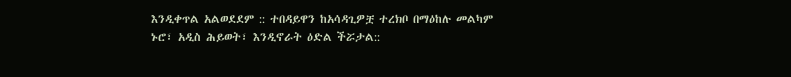እንዲቀጥል አልወደደም :: ተበዳይዋን ከአሳዳጊዎቿ ተረክቦ በማዕከሉ መልካም ኑሮ፣ አዲስ ሕይወት፣ እንዲኖራት ዕድል ችሯታል::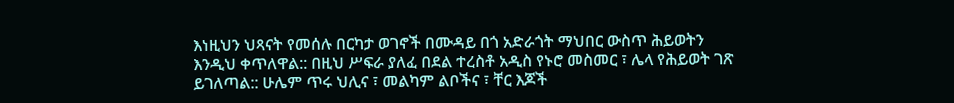እነዚህን ህጻናት የመሰሉ በርካታ ወገኖች በሙዳይ በጎ አድራጎት ማህበር ውስጥ ሕይወትን እንዲህ ቀጥለዋል:: በዚህ ሥፍራ ያለፈ በደል ተረስቶ አዲስ የኑሮ መስመር ፣ ሌላ የሕይወት ገጽ ይገለጣል:: ሁሌም ጥሩ ህሊና ፣ መልካም ልቦችና ፣ ቸር እጆች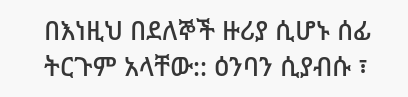በእነዚህ በደለኞች ዙሪያ ሲሆኑ ሰፊ ትርጉም አላቸው:: ዕንባን ሲያብሱ ፣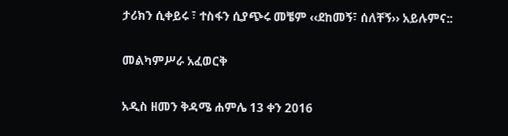ታሪክን ሲቀይሩ ፣ ተስፋን ሲያጭሩ መቼም ‹‹ደከመኝ፣ ሰለቸኝ›› አይሉምና::

መልካምሥራ አፈወርቅ

አዲስ ዘመን ቅዳሜ ሐምሌ 13 ቀን 2016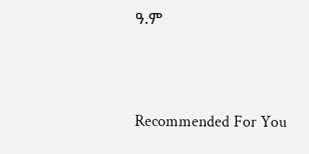ዓ.ም



Recommended For You